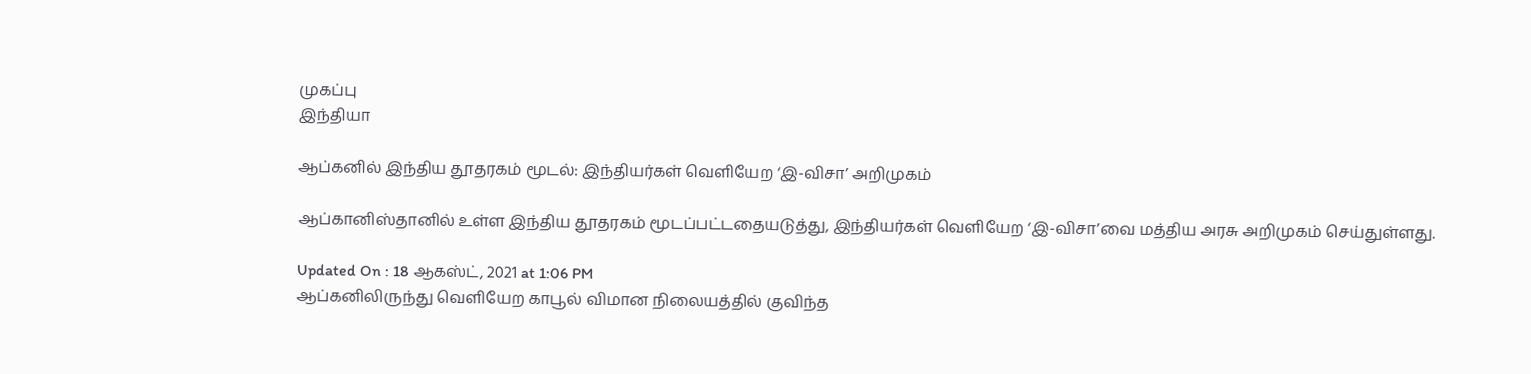முகப்பு
இந்தியா

ஆப்கனில் இந்திய தூதரகம் மூடல்: இந்தியர்கள் வெளியேற ‘இ-விசா’ அறிமுகம்

ஆப்கானிஸ்தானில் உள்ள இந்திய தூதரகம் மூடப்பட்டதையடுத்து, இந்தியர்கள் வெளியேற ‘இ-விசா’வை மத்திய அரசு அறிமுகம் செய்துள்ளது.

Updated On : 18 ஆகஸ்ட், 2021 at 1:06 PM
ஆப்கனிலிருந்து வெளியேற காபூல் விமான நிலையத்தில் குவிந்த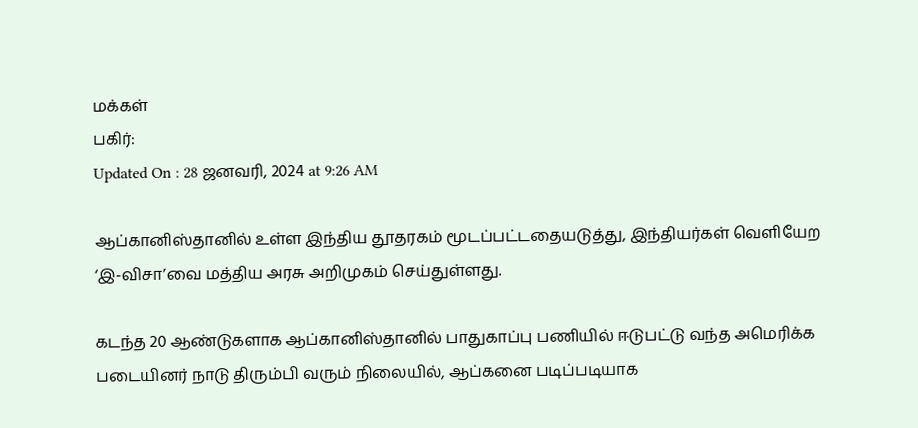மக்கள்
பகிர்:
Updated On : 28 ஜனவரி, 2024 at 9:26 AM

ஆப்கானிஸ்தானில் உள்ள இந்திய தூதரகம் மூடப்பட்டதையடுத்து, இந்தியர்கள் வெளியேற ‘இ-விசா’வை மத்திய அரசு அறிமுகம் செய்துள்ளது.

கடந்த 20 ஆண்டுகளாக ஆப்கானிஸ்தானில் பாதுகாப்பு பணியில் ஈடுபட்டு வந்த அமெரிக்க படையினர் நாடு திரும்பி வரும் நிலையில், ஆப்கனை படிப்படியாக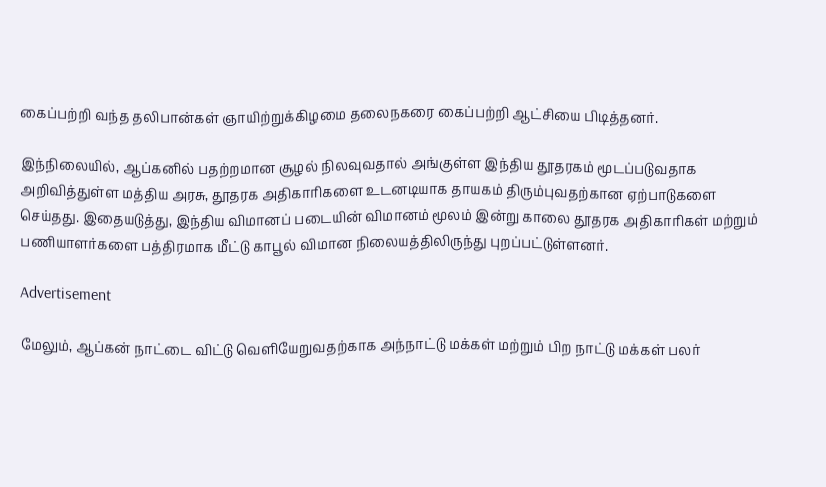கைப்பற்றி வந்த தலிபான்கள் ஞாயிற்றுக்கிழமை தலைநகரை கைப்பற்றி ஆட்சியை பிடித்தனர்.

இந்நிலையில், ஆப்கனில் பதற்றமான சூழல் நிலவுவதால் அங்குள்ள இந்திய தூதரகம் மூடப்படுவதாக அறிவித்துள்ள மத்திய அரசு, தூதரக அதிகாரிகளை உடனடியாக தாயகம் திரும்புவதற்கான ஏற்பாடுகளை செய்தது. இதையடுத்து, இந்திய விமானப் படையின் விமானம் மூலம் இன்று காலை தூதரக அதிகாரிகள் மற்றும் பணியாளர்களை பத்திரமாக மீட்டு காபூல் விமான நிலையத்திலிருந்து புறப்பட்டுள்ளனர்.

Advertisement

மேலும், ஆப்கன் நாட்டை விட்டு வெளியேறுவதற்காக அந்நாட்டு மக்கள் மற்றும் பிற நாட்டு மக்கள் பலர்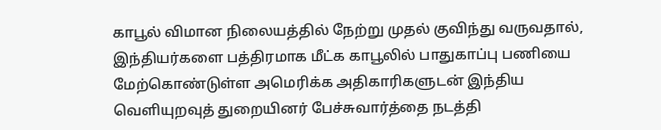காபூல் விமான நிலையத்தில் நேற்று முதல் குவிந்து வருவதால், இந்தியர்களை பத்திரமாக மீட்க காபூலில் பாதுகாப்பு பணியை மேற்கொண்டுள்ள அமெரிக்க அதிகாரிகளுடன் இந்திய வெளியுறவுத் துறையினர் பேச்சுவார்த்தை நடத்தி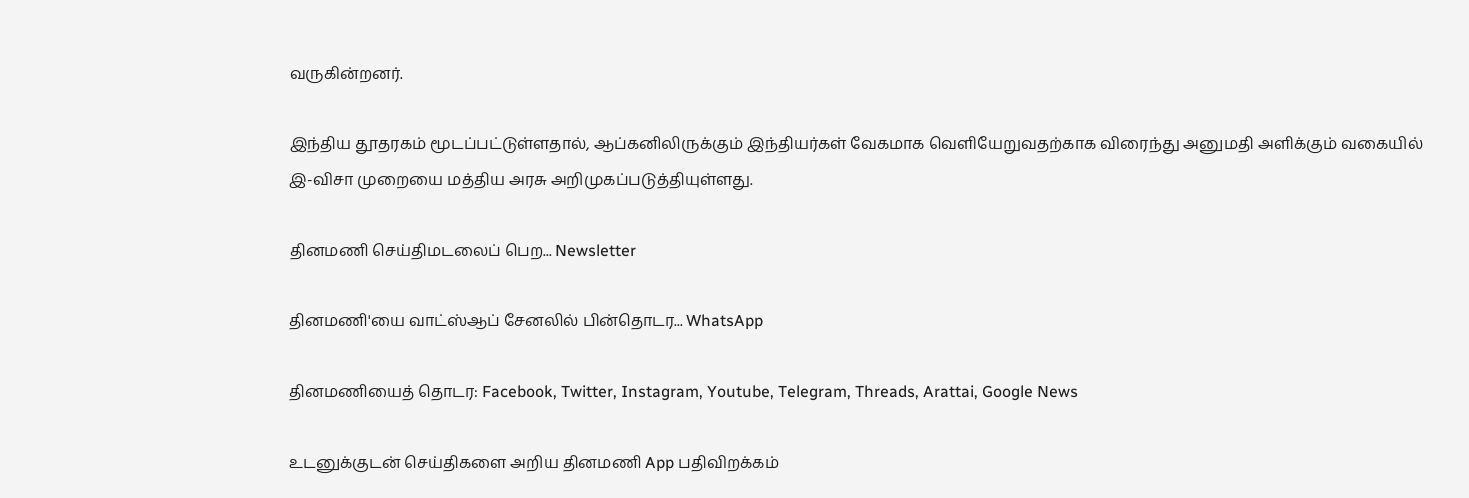வருகின்றனர்.

இந்திய தூதரகம் மூடப்பட்டுள்ளதால், ஆப்கனிலிருக்கும் இந்தியர்கள் வேகமாக வெளியேறுவதற்காக விரைந்து அனுமதி அளிக்கும் வகையில் இ-விசா முறையை மத்திய அரசு அறிமுகப்படுத்தியுள்ளது.

தினமணி செய்திமடலைப் பெற... Newsletter

தினமணி'யை வாட்ஸ்ஆப் சேனலில் பின்தொடர... WhatsApp

தினமணியைத் தொடர: Facebook, Twitter, Instagram, Youtube, Telegram, Threads, Arattai, Google News

உடனுக்குடன் செய்திகளை அறிய தினமணி App பதிவிறக்கம்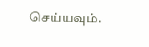செய்யவும்.